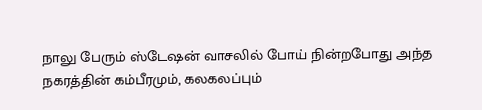நாலு பேரும் ஸ்டேஷன் வாசலில் போய் நின்றபோது அந்த நகரத்தின் கம்பீரமும், கலகலப்பும்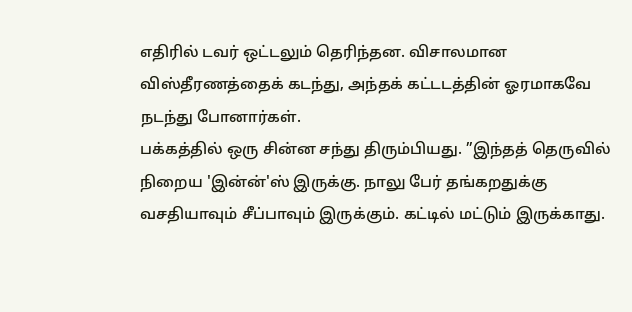எதிரில் டவர் ஒட்டலும் தெரிந்தன. விசாலமான விஸ்தீரணத்தைக் கடந்து, அந்தக் கட்டடத்தின் ஓரமாகவே நடந்து போனார்கள்.
பக்கத்தில் ஒரு சின்ன சந்து திரும்பியது. ”இந்தத் தெருவில் நிறைய 'இன்ன்'ஸ் இருக்கு. நாலு பேர் தங்கறதுக்கு வசதியாவும் சீப்பாவும் இருக்கும். கட்டில் மட்டும் இருக்காது.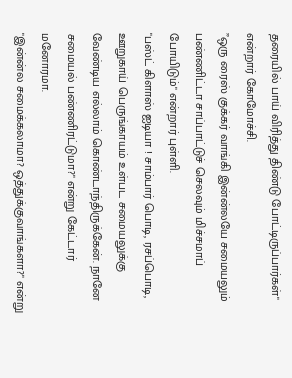தரையில் பாய் விரித்து திண்டு போட்டிருப்பார்கள்" என்றார் கோமோச்சி.
”ஒரு ரைஸ் குக்கர் வாங்கி இன்ன்லயே சமையலும் பண்ணிட்டா சாப்பாட்டுச் செலவும் மிச்சமாப் போயிடும்" என்றார் புள்ளி.
"பஸ்ட் கிளாஸ் ஐடியா ! சாம்பார் பொடி, ரசப்பொடி, ஊறுகாய் பெருங்காயம் உள்பட சமையலுக்கு வேண்டிய எல்லாம் கொண்டாந்திருக்கேன். நானே சமையல் பண்ணிரட்டுமா?" என்று கேட்டார் மனோரமா.
"இன்ன்ல சமைக்கலாமா? ஒத்துக்குவாங்களா?" என்று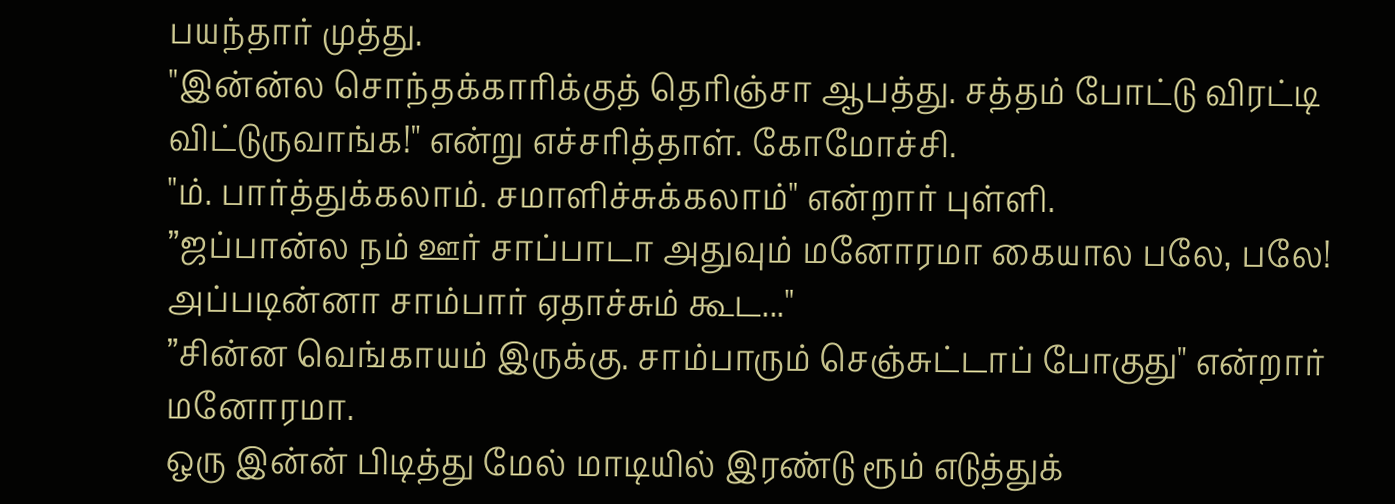பயந்தார் முத்து.
"இன்ன்ல சொந்தக்காரிக்குத் தெரிஞ்சா ஆபத்து. சத்தம் போட்டு விரட்டி விட்டுருவாங்க!" என்று எச்சரித்தாள். கோமோச்சி.
"ம். பார்த்துக்கலாம். சமாளிச்சுக்கலாம்" என்றார் புள்ளி.
”ஜப்பான்ல நம் ஊர் சாப்பாடா அதுவும் மனோரமா கையால பலே, பலே! அப்படின்னா சாம்பார் ஏதாச்சும் கூட..."
”சின்ன வெங்காயம் இருக்கு. சாம்பாரும் செஞ்சுட்டாப் போகுது" என்றார் மனோரமா.
ஒரு இன்ன் பிடித்து மேல் மாடியில் இரண்டு ரூம் எடுத்துக்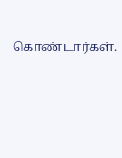கொண்டார்கள்.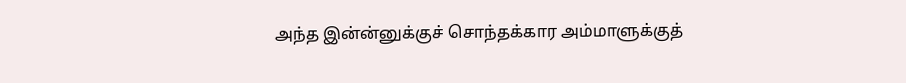அந்த இன்ன்னுக்குச் சொந்தக்கார அம்மாளுக்குத்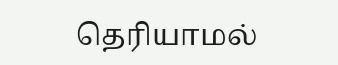தெரியாமல்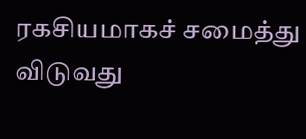ரகசியமாகச் சமைத்து விடுவது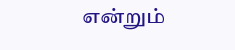என்றும்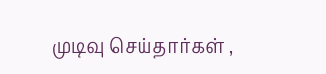முடிவு செய்தார்கள் ,